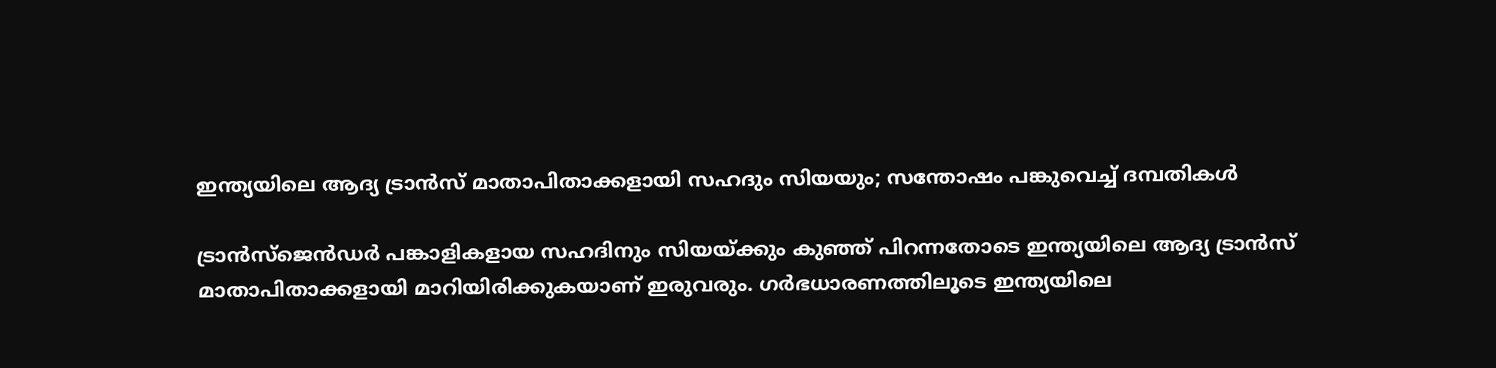ഇന്ത്യയിലെ ആദ്യ ട്രാൻസ് മാതാപിതാക്കളായി സഹദും സിയയും; സന്തോഷം പങ്കുവെച്ച് ദമ്പതികൾ

ട്രാൻസ്‌ജെൻഡർ പങ്കാളികളായ സഹദിനും സിയയ്ക്കും കുഞ്ഞ് പിറന്നതോടെ ഇന്ത്യയിലെ ആദ്യ ട്രാൻസ് മാതാപിതാക്കളായി മാറിയിരിക്കുകയാണ് ഇരുവരും. ഗർഭധാരണത്തിലൂടെ ഇന്ത്യയിലെ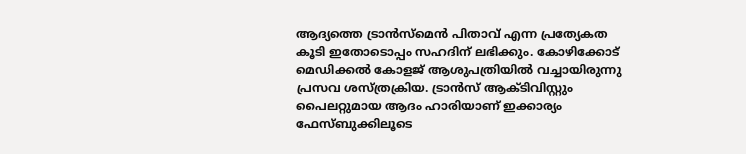ആദ്യത്തെ ട്രാൻസ്മെൻ പിതാവ് എന്ന പ്രത്യേകത കൂടി ഇതോടൊപ്പം സഹദിന് ലഭിക്കും. കോഴിക്കോട് മെഡിക്കൽ കോളജ് ആശുപത്രിയിൽ വച്ചായിരുന്നു പ്രസവ ശസ്ത്രക്രിയ. ട്രാൻസ് ആക്ടിവിസ്റ്റും പൈലറ്റുമായ ആദം ഹാരിയാണ് ഇക്കാര്യം ഫേസ്ബുക്കിലൂടെ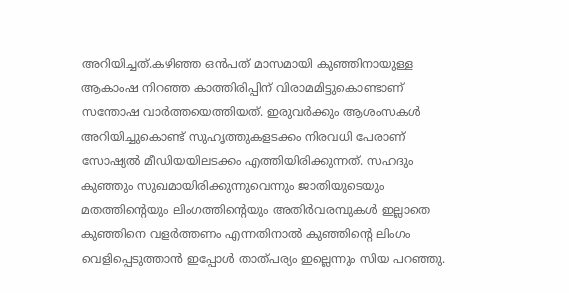അറിയിച്ചത്.കഴിഞ്ഞ ഒൻപത് മാസമായി കുഞ്ഞിനായുള്ള ആകാംഷ നിറഞ്ഞ കാത്തിരിപ്പിന് വിരാമമിട്ടുകൊണ്ടാണ് സന്തോഷ വാർത്തയെത്തിയത്. ഇരുവർക്കും ആശംസകൾ അറിയിച്ചുകൊണ്ട് സുഹൃത്തുകളടക്കം നിരവധി പേരാണ് സോഷ്യൽ മീഡിയയിലടക്കം എത്തിയിരിക്കുന്നത്. സഹദും കുഞ്ഞും സുഖമായിരിക്കുന്നുവെന്നും ജാതിയുടെയും മതത്തിന്റെയും ലിംഗത്തിന്റെയും അതിർവരമ്പുകൾ ഇല്ലാതെ കുഞ്ഞിനെ വളർത്തണം എന്നതിനാൽ കുഞ്ഞിന്റെ ലിംഗം വെളിപ്പെടുത്താൻ ഇപ്പോൾ താത്പര്യം ഇല്ലെന്നും സിയ പറഞ്ഞു.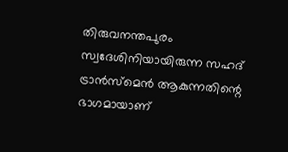തിരുവനന്തപുരം സ്വദേശിനിയായിരുന്ന സഹദ് ട്രാൻസ്‌മെൻ ആകുന്നതിന്റെ ഭാഗമായാണ്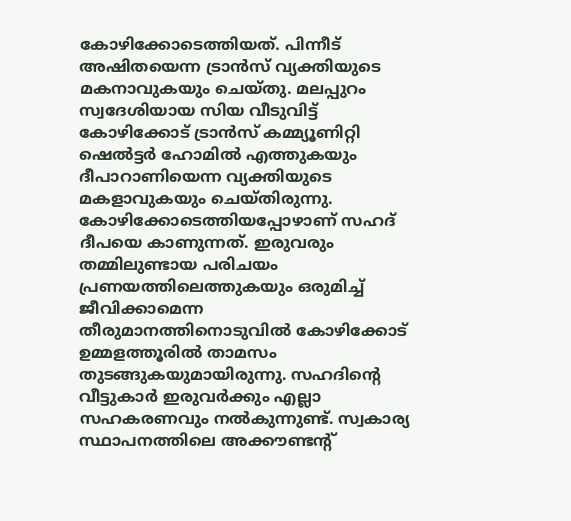കോഴിക്കോടെത്തിയത്. പിന്നീട് അഷിതയെന്ന ട്രാൻസ് വ്യക്തിയുടെ മകനാവുകയും ചെയ്തു. മലപ്പുറം സ്വദേശിയായ സിയ വീടുവിട്ട് കോഴിക്കോട് ട്രാൻസ് കമ്മ്യൂണിറ്റി ഷെൽട്ടർ ഹോമിൽ എത്തുകയും ദീപാറാണിയെന്ന വ്യക്തിയുടെ മകളാവുകയും ചെയ്തിരുന്നു. കോഴിക്കോടെത്തിയപ്പോഴാണ് സഹദ് ദീപയെ കാണുന്നത്. ഇരുവരും തമ്മിലുണ്ടായ പരിചയം പ്രണയത്തിലെത്തുകയും ഒരുമിച്ച് ജീവിക്കാമെന്ന തീരുമാനത്തിനൊടുവിൽ കോഴിക്കോട് ഉമ്മളത്തൂരിൽ താമസം തുടങ്ങുകയുമായിരുന്നു. സഹദിന്റെ വീട്ടുകാർ ഇരുവർക്കും എല്ലാ സഹകരണവും നൽകുന്നുണ്ട്. സ്വകാര്യ സ്ഥാപനത്തിലെ അക്കൗണ്ടന്റ്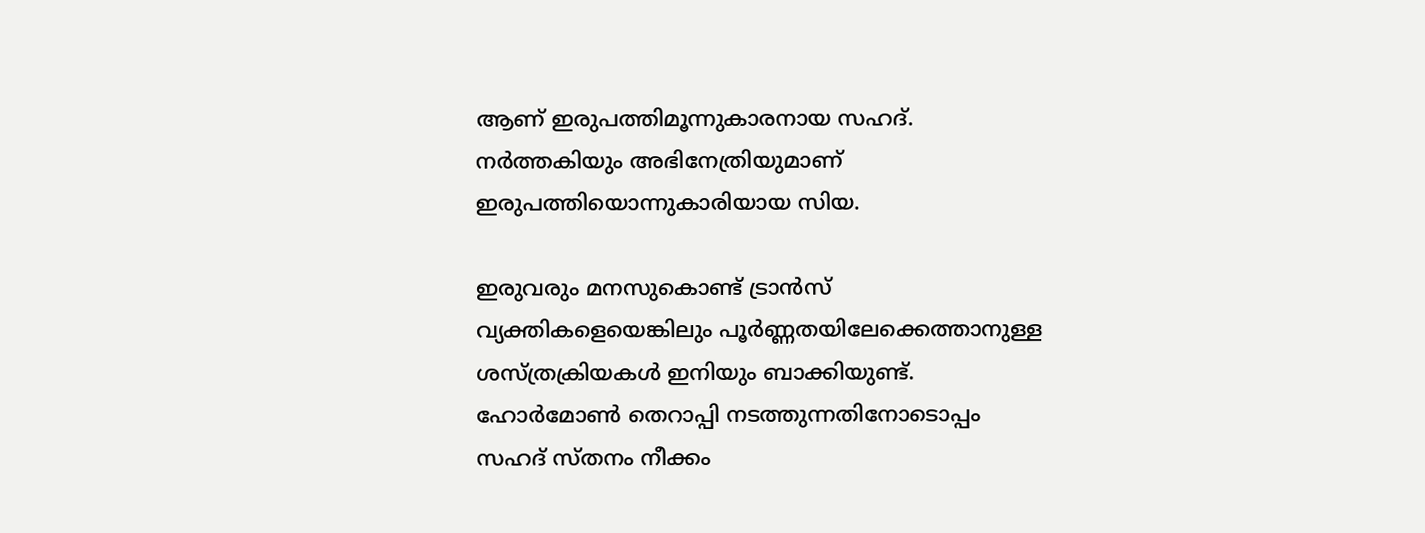ആണ് ഇരുപത്തിമൂന്നുകാരനായ സഹദ്. നർത്തകിയും അഭിനേത്രിയുമാണ് ഇരുപത്തിയൊന്നുകാരിയായ സിയ.

ഇരുവരും മനസുകൊണ്ട് ട്രാൻസ് വ്യക്തികളെയെങ്കിലും പൂർണ്ണതയിലേക്കെത്താനുള്ള ശസ്ത്രക്രിയകൾ ഇനിയും ബാക്കിയുണ്ട്. ഹോർമോൺ തെറാപ്പി നടത്തുന്നതിനോടൊപ്പം സഹദ് സ്തനം നീക്കം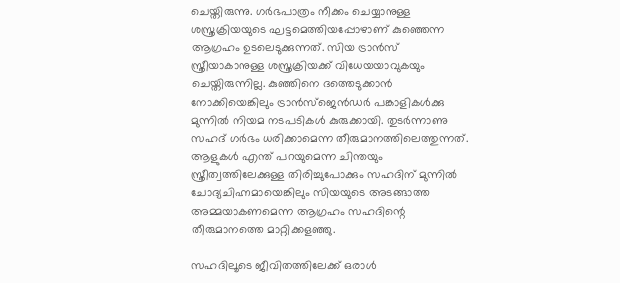ചെയ്തിരുന്നു. ഗർഭപാത്രം നീക്കം ചെയ്യാനുള്ള ശസ്ത്രക്രിയയുടെ ഘട്ടമെത്തിയപ്പോഴാണ് കുഞ്ഞെന്ന ആഗ്രഹം ഉടലെടുക്കുന്നത്. സിയ ട്രാൻസ് സ്ത്രീയാകാനുള്ള ശസ്ത്രക്രിയക്ക് വിധേയയാവുകയും ചെയ്തിരുന്നില്ല. കുഞ്ഞിനെ ദത്തെടുക്കാൻ നോക്കിയെങ്കിലും ട്രാൻസ്ജെൻഡർ പങ്കാളികൾക്കു മുന്നിൽ നിയമ നടപടികൾ കുരുക്കായി. തുടർന്നാണു സഹദ് ഗർഭം ധരിക്കാമെന്ന തീരുമാനത്തിലെത്തുന്നത്. ആളുകൾ എന്ത് പറയുമെന്ന ചിന്തയും സ്ത്രീത്വത്തിലേക്കുള്ള തിരിച്ചുപോക്കും സഹദിന് മുന്നിൽ ചോദ്യചിഹ്നമായെങ്കിലും സിയയുടെ അടങ്ങാത്ത അമ്മയാകണമെന്ന ആഗ്രഹം സഹദിന്റെ തീരുമാനത്തെ മാറ്റിക്കളഞ്ഞു.

സഹദിലൂടെ ജീവിതത്തിലേക്ക് ഒരാൾ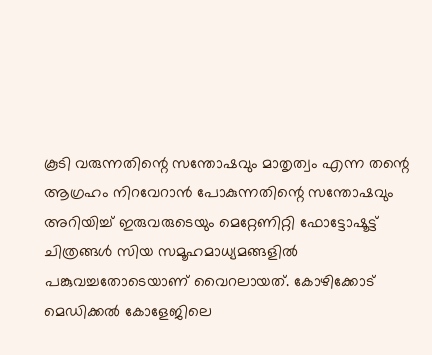കൂടി വരുന്നതിന്റെ സന്തോഷവും മാതൃത്വം എന്ന തന്റെ ആഗ്രഹം നിറവേറാൻ പോകുന്നതിന്റെ സന്തോഷവും അറിയിച്ച് ഇരുവരുടെയും മെറ്റേണിറ്റി ഫോട്ടോഷൂട്ട് ചിത്രങ്ങൾ സിയ സമൂഹമാധ്യമങ്ങളിൽ പങ്കുവച്ചതോടെയാണ് വൈറലായത്. കോഴിക്കോട് മെഡിക്കൽ കോളേജിലെ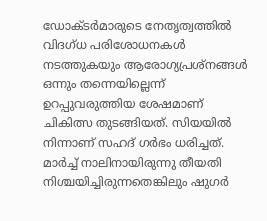ഡോക്ടർമാരുടെ നേതൃത്വത്തിൽ വിദഗ്ധ പരിശോധനകൾ നടത്തുകയും ആരോഗ്യപ്രശ്‌നങ്ങൾ ഒന്നും തന്നെയില്ലെന്ന് ഉറപ്പുവരുത്തിയ ശേഷമാണ് ചികിത്സ തുടങ്ങിയത്. സിയയിൽ നിന്നാണ് സഹദ് ഗർഭം ധരിച്ചത്. മാർച്ച് നാലിനായിരുന്നു തീയതി നിശ്ചയിച്ചിരുന്നതെങ്കിലും ഷുഗർ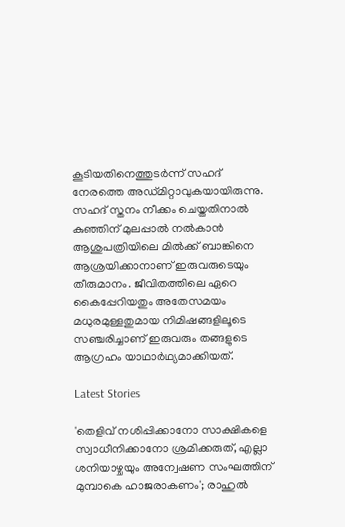കൂടിയതിനെത്തുടർന്ന് സഹദ് നേരത്തെ അഡ്മിറ്റാവുകയായിരുന്നു. സഹദ് സ്തനം നീക്കം ചെയ്തതിനാൽ കുഞ്ഞിന് മുലപ്പാൽ നൽകാൻ ആശുപത്രിയിലെ മിൽക്ക് ബാങ്കിനെ ആശ്രയിക്കാനാണ് ഇരുവരുടെയും തീരുമാനം. ജീവിതത്തിലെ ഏറെ കൈപ്പേറിയതും അതേസമയം മധുരമുള്ളതുമായ നിമിഷങ്ങളിലൂടെ സഞ്ചരിച്ചാണ് ഇരുവരും തങ്ങളുടെ ആഗ്രഹം യാഥാർഥ്യമാക്കിയത്.

Latest Stories

'തെളിവ് നശിപ്പിക്കാനോ സാക്ഷികളെ സ്വാധീനിക്കാനോ ശ്രമിക്കരുത്, എല്ലാ ശനിയാഴ്ചയും അന്വേഷണ സംഘത്തിന് മുമ്പാകെ ഹാജരാകണം'; രാഹുൽ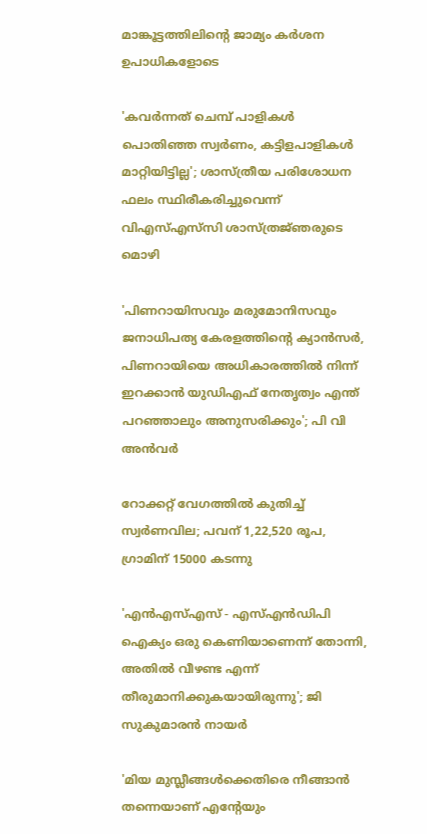മാങ്കൂട്ടത്തിലിന്റെ ജാമ്യം കർശന ഉപാധികളോടെ

'കവർന്നത് ചെമ്പ് പാളികൾ പൊതിഞ്ഞ സ്വർണം, കട്ടിളപാളികൾ മാറ്റിയിട്ടില്ല'; ശാസ്ത്രീയ പരിശോധന ഫലം സ്ഥിരീകരിച്ചുവെന്ന് വിഎസ്എസ്‍സി ശാസ്ത്രജ്‌ഞരുടെ മൊഴി

'പിണറായിസവും മരുമോനിസവും ജനാധിപത്യ കേരളത്തിന്റെ ക്യാൻസർ, പിണറായിയെ അധികാരത്തിൽ നിന്ന് ഇറക്കാൻ യുഡിഎഫ് നേതൃത്വം എന്ത്‌ പറഞ്ഞാലും അനുസരിക്കും'; പി വി അൻവർ

റോക്കറ്റ് വേഗത്തിൽ കുതിച്ച് സ്വർണവില; പവന് 1,22,520 രൂപ, ഗ്രാമിന് 15000 കടന്നു

'എന്‍എസ്എസ് - എസ്എന്‍ഡിപി ഐക്യം ഒരു കെണിയാണെന്ന് തോന്നി, അതിൽ വീഴണ്ട എന്ന് തീരുമാനിക്കുകയായിരുന്നു'; ജി സുകുമാരൻ നായർ

'മിയ മുസ്ലീങ്ങള്‍ക്കെതിരെ നീങ്ങാന്‍ തന്നെയാണ് എന്റേയും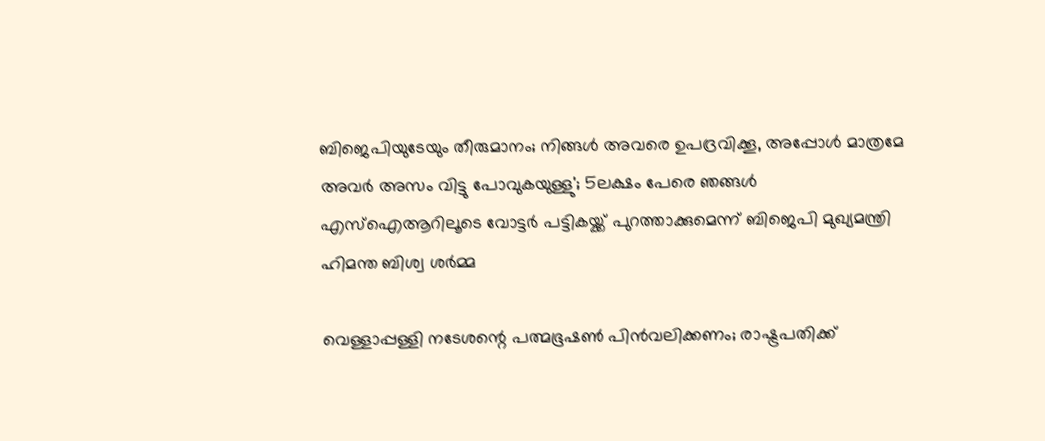ബിജെപിയുടേയും തീരുമാനം; നിങ്ങള്‍ അവരെ ഉപദ്രവിക്കൂ, അപ്പോള്‍ മാത്രമേ അവര്‍ അസം വിട്ടു പോവുകയുള്ളു'; 5ലക്ഷം പേരെ ഞങ്ങള്‍ എസ്‌ഐആറിലൂടെ വോട്ടര്‍ പട്ടികയ്ക്ക് പുറത്താക്കുമെന്ന് ബിജെപി മുഖ്യമന്ത്രി ഹിമന്ത ബിശ്വ ശര്‍മ്മ

വെള്ളാപ്പള്ളി നടേശന്റെ പത്മഭൂഷൺ പിൻവലിക്കണം; രാഷ്ട്രപതിക്ക്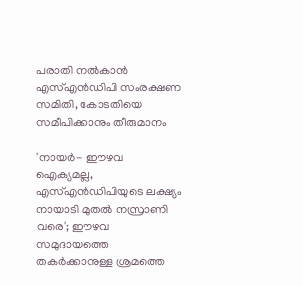പരാതി നൽകാൻ എസ്എൻഡിപി സംരക്ഷണ സമിതി, കോടതിയെ സമീപിക്കാനും തീരുമാനം

'നായർ- ഈഴവ ഐക്യമല്ല, എസ്എൻഡിപിയുടെ ലക്ഷ്യം നായാടി മുതൽ നസ്രാണി വരെ'; ഈഴവ സമുദായത്തെ തകർക്കാനുള്ള ശ്രമത്തെ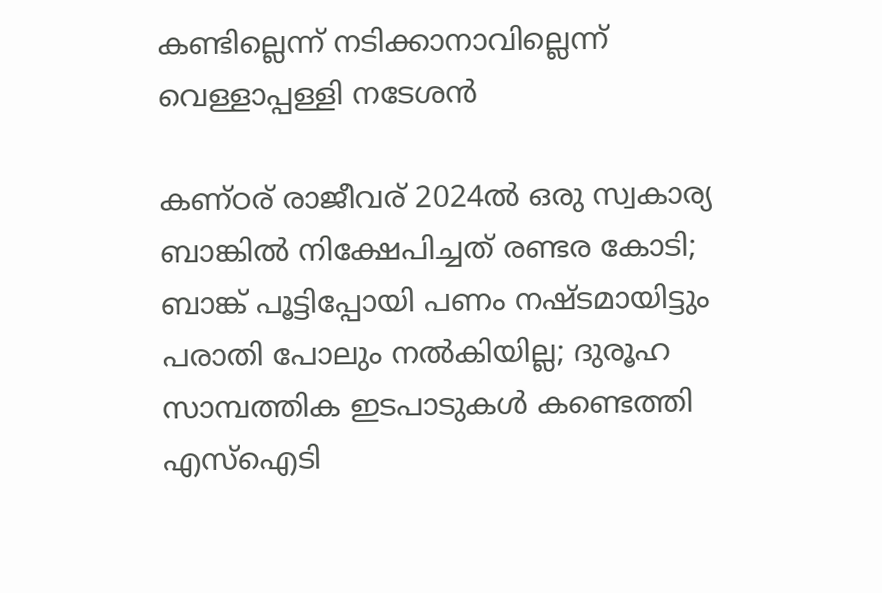കണ്ടില്ലെന്ന് നടിക്കാനാവില്ലെന്ന് വെള്ളാപ്പള്ളി നടേശൻ

കണ്ഠര് രാജീവര് 2024ല്‍ ഒരു സ്വകാര്യ ബാങ്കില്‍ നിക്ഷേപിച്ചത് രണ്ടര കോടി; ബാങ്ക് പൂട്ടിപ്പോയി പണം നഷ്ടമായിട്ടും പരാതി പോലും നല്‍കിയില്ല; ദുരൂഹ സാമ്പത്തിക ഇടപാടുകള്‍ കണ്ടെത്തി എസ്‌ഐടി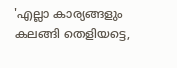'എല്ലാ കാര്യങ്ങളും കലങ്ങി തെളിയട്ടെ,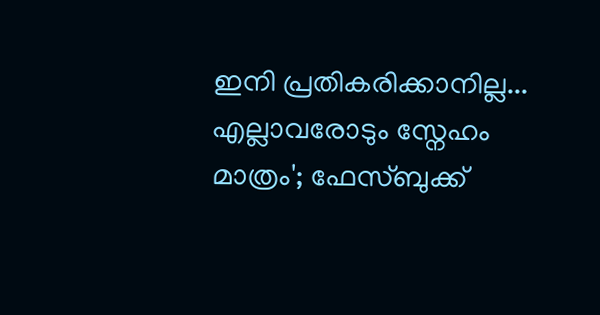ഇനി പ്രതികരിക്കാനില്ല... എല്ലാവരോടും സ്നേഹം മാത്രം'; ഫേസ്ബുക്ക്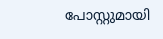പോസ്റ്റുമായി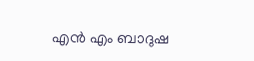എൻ എം ബാദുഷ